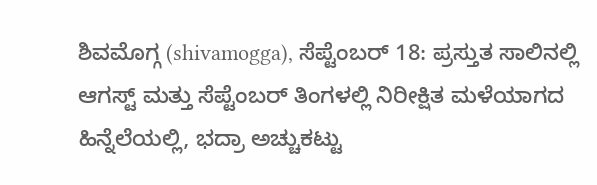ಶಿವಮೊಗ್ಗ (shivamogga), ಸೆಪ್ಟೆಂಬರ್ 18: ಪ್ರಸ್ತುತ ಸಾಲಿನಲ್ಲಿ ಆಗಸ್ಟ್ ಮತ್ತು ಸೆಪ್ಟೆಂಬರ್ ತಿಂಗಳಲ್ಲಿ ನಿರೀಕ್ಷಿತ ಮಳೆಯಾಗದ ಹಿನ್ನೆಲೆಯಲ್ಲಿ, ಭದ್ರಾ ಅಚ್ಚುಕಟ್ಟು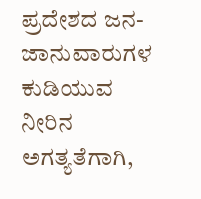ಪ್ರದೇಶದ ಜನ-ಜಾನುವಾರುಗಳ ಕುಡಿಯುವ ನೀರಿನ ಅಗತ್ಯತೆಗಾಗಿ,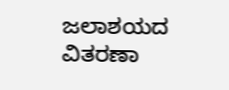ಜಲಾಶಯದ ವಿತರಣಾ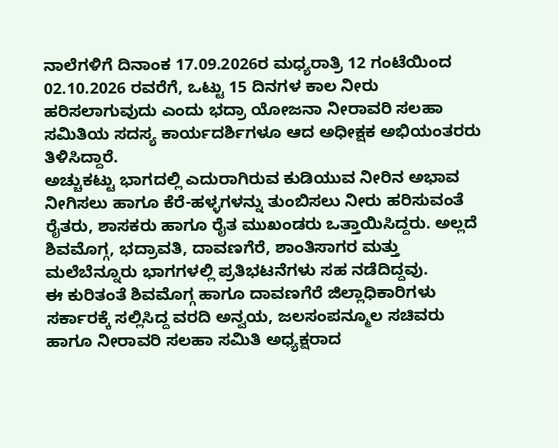ನಾಲೆಗಳಿಗೆ ದಿನಾಂಕ 17.09.2026ರ ಮಧ್ಯರಾತ್ರಿ 12 ಗಂಟೆಯಿಂದ 02.10.2026 ರವರೆಗೆ, ಒಟ್ಟು 15 ದಿನಗಳ ಕಾಲ ನೀರು ಹರಿಸಲಾಗುವುದು ಎಂದು ಭದ್ರಾ ಯೋಜನಾ ನೀರಾವರಿ ಸಲಹಾ ಸಮಿತಿಯ ಸದಸ್ಯ ಕಾರ್ಯದರ್ಶಿಗಳೂ ಆದ ಅಧೀಕ್ಷಕ ಅಭಿಯಂತರರು ತಿಳಿಸಿದ್ದಾರೆ.
ಅಚ್ಚುಕಟ್ಟು ಭಾಗದಲ್ಲಿ ಎದುರಾಗಿರುವ ಕುಡಿಯುವ ನೀರಿನ ಅಭಾವ ನೀಗಿಸಲು ಹಾಗೂ ಕೆರೆ-ಹಳ್ಳಗಳನ್ನು ತುಂಬಿಸಲು ನೀರು ಹರಿಸುವಂತೆ ರೈತರು, ಶಾಸಕರು ಹಾಗೂ ರೈತ ಮುಖಂಡರು ಒತ್ತಾಯಿಸಿದ್ದರು. ಅಲ್ಲದೆ ಶಿವಮೊಗ್ಗ, ಭದ್ರಾವತಿ, ದಾವಣಗೆರೆ, ಶಾಂತಿಸಾಗರ ಮತ್ತು ಮಲೆಬೆನ್ನೂರು ಭಾಗಗಳಲ್ಲಿ ಪ್ರತಿಭಟನೆಗಳು ಸಹ ನಡೆದಿದ್ದವು.
ಈ ಕುರಿತಂತೆ ಶಿವಮೊಗ್ಗ ಹಾಗೂ ದಾವಣಗೆರೆ ಜಿಲ್ಲಾಧಿಕಾರಿಗಳು ಸರ್ಕಾರಕ್ಕೆ ಸಲ್ಲಿಸಿದ್ದ ವರದಿ ಅನ್ವಯ, ಜಲಸಂಪನ್ಮೂಲ ಸಚಿವರು ಹಾಗೂ ನೀರಾವರಿ ಸಲಹಾ ಸಮಿತಿ ಅಧ್ಯಕ್ಷರಾದ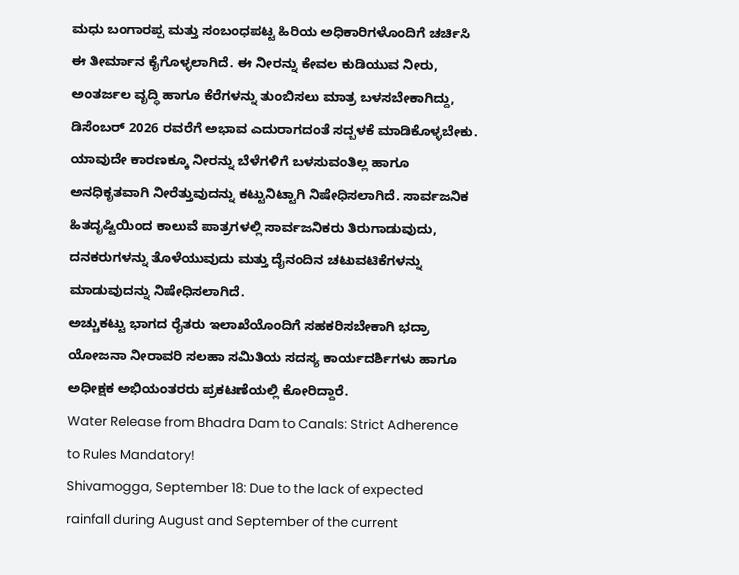ಮಧು ಬಂಗಾರಪ್ಪ ಮತ್ತು ಸಂಬಂಧಪಟ್ಟ ಹಿರಿಯ ಅಧಿಕಾರಿಗಳೊಂದಿಗೆ ಚರ್ಚಿಸಿ ಈ ತೀರ್ಮಾನ ಕೈಗೊಳ್ಳಲಾಗಿದೆ. ಈ ನೀರನ್ನು ಕೇವಲ ಕುಡಿಯುವ ನೀರು, ಅಂತರ್ಜಲ ವೃದ್ಧಿ ಹಾಗೂ ಕೆರೆಗಳನ್ನು ತುಂಬಿಸಲು ಮಾತ್ರ ಬಳಸಬೇಕಾಗಿದ್ದು, ಡಿಸೆಂಬರ್ 2026 ರವರೆಗೆ ಅಭಾವ ಎದುರಾಗದಂತೆ ಸದ್ಬಳಕೆ ಮಾಡಿಕೊಳ್ಳಬೇಕು.
ಯಾವುದೇ ಕಾರಣಕ್ಕೂ ನೀರನ್ನು ಬೆಳೆಗಳಿಗೆ ಬಳಸುವಂತಿಲ್ಲ ಹಾಗೂ ಅನಧಿಕೃತವಾಗಿ ನೀರೆತ್ತುವುದನ್ನು ಕಟ್ಟುನಿಟ್ಟಾಗಿ ನಿಷೇಧಿಸಲಾಗಿದೆ. ಸಾರ್ವಜನಿಕ ಹಿತದೃಷ್ಟಿಯಿಂದ ಕಾಲುವೆ ಪಾತ್ರಗಳಲ್ಲಿ ಸಾರ್ವಜನಿಕರು ತಿರುಗಾಡುವುದು, ದನಕರುಗಳನ್ನು ತೊಳೆಯುವುದು ಮತ್ತು ದೈನಂದಿನ ಚಟುವಟಿಕೆಗಳನ್ನು ಮಾಡುವುದನ್ನು ನಿಷೇಧಿಸಲಾಗಿದೆ.
ಅಚ್ಚುಕಟ್ಟು ಭಾಗದ ರೈತರು ಇಲಾಖೆಯೊಂದಿಗೆ ಸಹಕರಿಸಬೇಕಾಗಿ ಭದ್ರಾ ಯೋಜನಾ ನೀರಾವರಿ ಸಲಹಾ ಸಮಿತಿಯ ಸದಸ್ಯ ಕಾರ್ಯದರ್ಶಿಗಳು ಹಾಗೂ ಅಧೀಕ್ಷಕ ಅಭಿಯಂತರರು ಪ್ರಕಟಣೆಯಲ್ಲಿ ಕೋರಿದ್ದಾರೆ.
Water Release from Bhadra Dam to Canals: Strict Adherence to Rules Mandatory!
Shivamogga, September 18: Due to the lack of expected rainfall during August and September of the current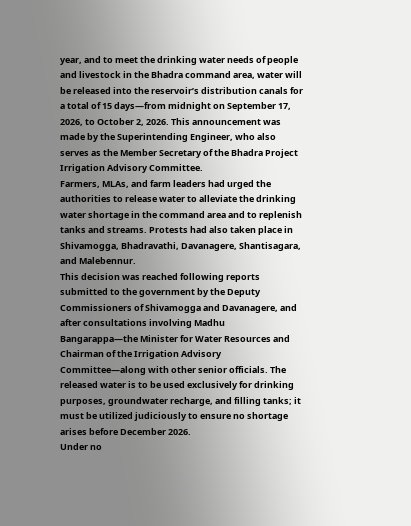year, and to meet the drinking water needs of people and livestock in the Bhadra command area, water will be released into the reservoir’s distribution canals for a total of 15 days—from midnight on September 17, 2026, to October 2, 2026. This announcement was made by the Superintending Engineer, who also serves as the Member Secretary of the Bhadra Project Irrigation Advisory Committee.
Farmers, MLAs, and farm leaders had urged the authorities to release water to alleviate the drinking water shortage in the command area and to replenish tanks and streams. Protests had also taken place in Shivamogga, Bhadravathi, Davanagere, Shantisagara, and Malebennur.
This decision was reached following reports submitted to the government by the Deputy Commissioners of Shivamogga and Davanagere, and after consultations involving Madhu Bangarappa—the Minister for Water Resources and Chairman of the Irrigation Advisory Committee—along with other senior officials. The released water is to be used exclusively for drinking purposes, groundwater recharge, and filling tanks; it must be utilized judiciously to ensure no shortage arises before December 2026.
Under no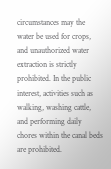circumstances may the water be used for crops, and unauthorized water extraction is strictly prohibited. In the public interest, activities such as walking, washing cattle, and performing daily chores within the canal beds are prohibited.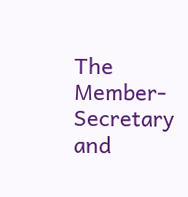The Member-Secretary and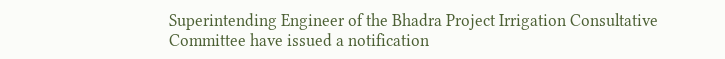Superintending Engineer of the Bhadra Project Irrigation Consultative Committee have issued a notification